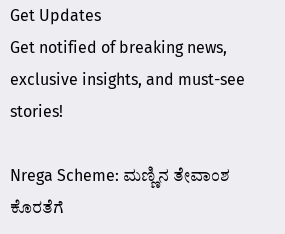Get Updates
Get notified of breaking news, exclusive insights, and must-see stories!

Nrega Scheme: ಮಣ್ಣಿನ ತೇವಾಂಶ ಕೊರತೆಗೆ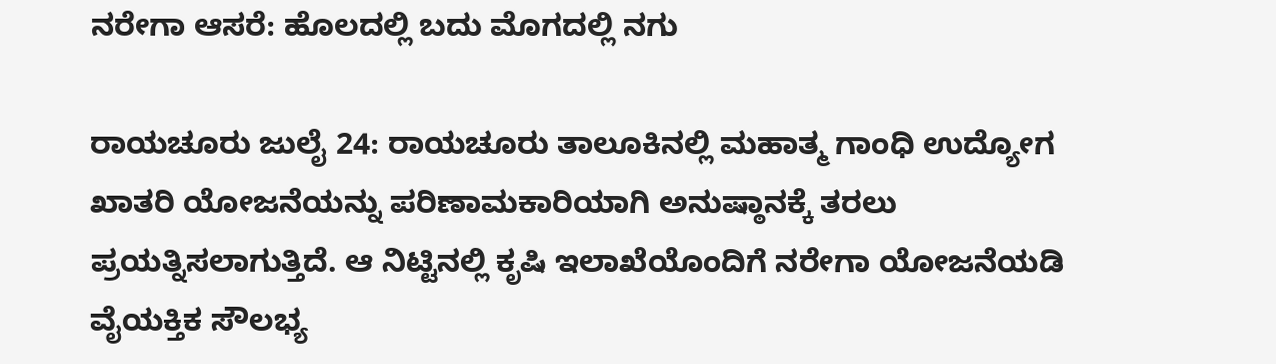ನರೇಗಾ ಆಸರೆ: ಹೊಲದಲ್ಲಿ ಬದು ಮೊಗದಲ್ಲಿ ನಗು

ರಾಯಚೂರು ಜುಲೈ 24: ರಾಯಚೂರು ತಾಲೂಕಿನಲ್ಲಿ ಮಹಾತ್ಮ ಗಾಂಧಿ ಉದ್ಯೋಗ ಖಾತರಿ ಯೋಜನೆಯನ್ನು ಪರಿಣಾಮಕಾರಿಯಾಗಿ ಅನುಷ್ಠಾನಕ್ಕೆ ತರಲು ಪ್ರಯತ್ನಿಸಲಾಗುತ್ತಿದೆ. ಆ ನಿಟ್ಟಿನಲ್ಲಿ ಕೃಷಿ ಇಲಾಖೆಯೊಂದಿಗೆ ನರೇಗಾ ಯೋಜನೆಯಡಿ ವೈಯಕ್ತಿಕ ಸೌಲಭ್ಯ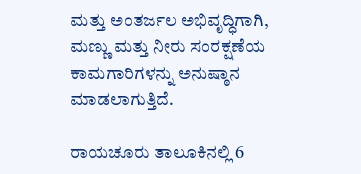ಮತ್ತು ಅಂತರ್ಜಲ ಅಭಿವೃದ್ಧಿಗಾಗಿ, ಮಣ್ಣು ಮತ್ತು ನೀರು ಸಂರಕ್ಷಣೆಯ ಕಾಮಗಾರಿಗಳನ್ನು ಅನುಷ್ಠಾನ ಮಾಡಲಾಗುತ್ತಿದೆ.

ರಾಯಚೂರು ತಾಲೂಕಿನಲ್ಲಿ 6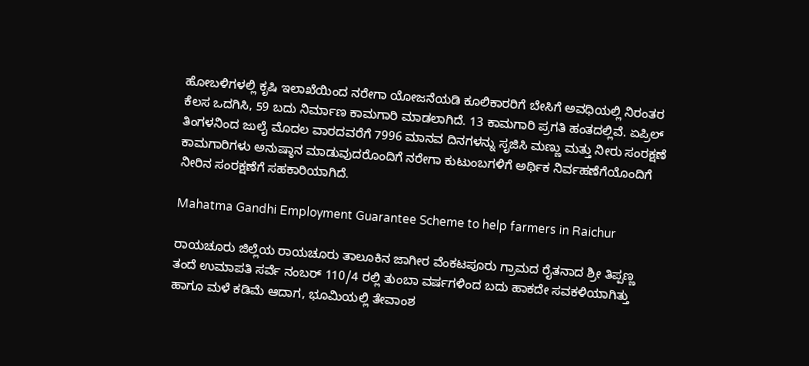ಹೋಬಳಿಗಳಲ್ಲಿ ಕೃಷಿ ಇಲಾಖೆಯಿಂದ ನರೇಗಾ ಯೋಜನೆಯಡಿ ಕೂಲಿಕಾರರಿಗೆ ಬೇಸಿಗೆ ಅವಧಿಯಲ್ಲಿ ನಿರಂತರ ಕೆಲಸ ಒದಗಿಸಿ, 59 ಬದು ನಿರ್ಮಾಣ ಕಾಮಗಾರಿ ಮಾಡಲಾಗಿದೆ. 13 ಕಾಮಗಾರಿ ಪ್ರಗತಿ ಹಂತದಲ್ಲಿವೆ. ಏಪ್ರಿಲ್ ತಿಂಗಳನಿಂದ ಜುಲೈ ಮೊದಲ ವಾರದವರೆಗೆ 7996 ಮಾನವ ದಿನಗಳನ್ನು ಸೃಜಿಸಿ ಮಣ್ಣು ಮತ್ತು ನೀರು ಸಂರಕ್ಷಣೆ ಕಾಮಗಾರಿಗಳು ಅನುಷ್ಠಾನ ಮಾಡುವುದರೊಂದಿಗೆ ನರೇಗಾ ಕುಟುಂಬಗಳಿಗೆ ಅರ್ಥಿಕ ನಿರ್ವಹಣೆಗೆಯೊಂದಿಗೆ ನೀರಿನ ಸಂರಕ್ಷಣೆಗೆ ಸಹಕಾರಿಯಾಗಿದೆ.

Mahatma Gandhi Employment Guarantee Scheme to help farmers in Raichur

ರಾಯಚೂರು ಜಿಲ್ಲೆಯ ರಾಯಚೂರು ತಾಲೂಕಿನ ಜಾಗೀರ ವೆಂಕಟಪೂರು ಗ್ರಾಮದ ರೈತನಾದ ಶ್ರೀ ತಿಪ್ಪಣ್ಣ ತಂದೆ ಉಮಾಪತಿ ಸರ್ವೆ ನಂಬರ್ 110/4 ರಲ್ಲಿ ತುಂಬಾ ವರ್ಷಗಳಿಂದ ಬದು ಹಾಕದೇ ಸವಕಳಿಯಾಗಿತ್ತು ಹಾಗೂ ಮಳೆ ಕಡಿಮೆ ಆದಾಗ‌, ಭೂಮಿಯಲ್ಲಿ ತೇವಾಂಶ‌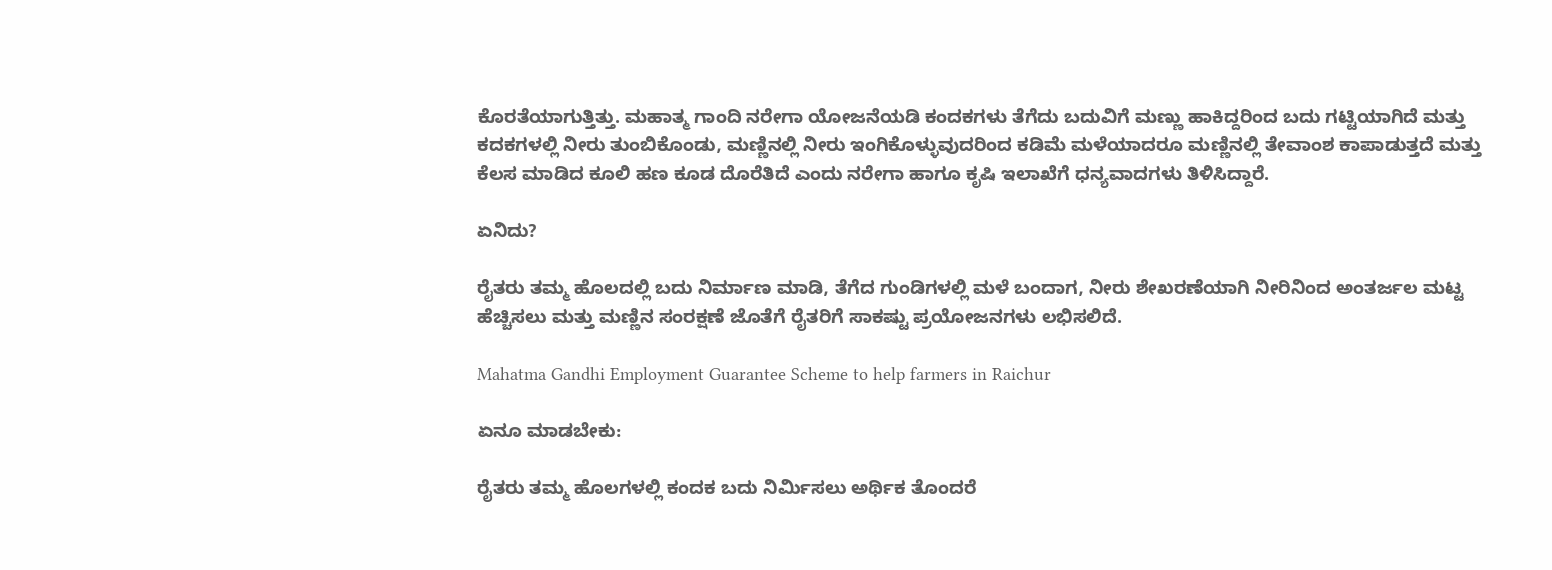ಕೊರತೆಯಾಗುತ್ತಿತ್ತು. ಮಹಾತ್ಮ‌ ಗಾಂದಿ ನರೇಗಾ ಯೋಜನೆಯಡಿ ಕಂದಕಗಳು ತೆಗೆದು ಬದುವಿಗೆ ಮಣ್ಣು ಹಾಕಿದ್ದರಿಂದ ಬದು ಗಟ್ಟಿಯಾಗಿದೆ ಮತ್ತು ಕದಕಗಳಲ್ಲಿ ನೀರು ತುಂಬಿಕೊಂಡು, ಮಣ್ಣಿನಲ್ಲಿ ನೀರು ಇಂಗಿಕೊಳ್ಳುವುದರಿಂದ ಕಡಿಮೆ ಮಳೆಯಾದರೂ ಮಣ್ಣಿನಲ್ಲಿ ತೇವಾಂಶ ಕಾಪಾಡುತ್ತದೆ ಮತ್ತು ಕೆಲಸ ಮಾಡಿದ ಕೂಲಿ ಹಣ ಕೂಡ ದೊರೆತಿದೆ ಎಂದು ನರೇಗಾ ಹಾಗೂ ಕೃಷಿ ಇಲಾಖೆಗೆ ಧನ್ಯವಾದಗಳು ತಿಳಿಸಿದ್ದಾರೆ.

ಏನಿದು?

ರೈತರು ತಮ್ಮ ಹೊಲದಲ್ಲಿ ಬದು ನಿರ್ಮಾಣ ಮಾಡಿ, ತೆಗೆದ ಗುಂಡಿಗಳಲ್ಲಿ ಮಳೆ ಬಂದಾಗ, ನೀರು ಶೇಖರಣೆಯಾಗಿ ನೀರಿನಿಂದ ಅಂತರ್ಜಲ ಮಟ್ಟ ಹೆಚ್ಚಿಸಲು ಮತ್ತು ಮಣ್ಣಿನ ಸಂರಕ್ಷಣೆ ಜೊತೆಗೆ ರೈತರಿಗೆ ಸಾಕಷ್ಟು ಪ್ರಯೋಜನಗಳು ಲಭಿಸಲಿದೆ.

Mahatma Gandhi Employment Guarantee Scheme to help farmers in Raichur

ಏನೂ ಮಾಡಬೇಕು:

ರೈತರು ತಮ್ಮ ಹೊಲಗಳಲ್ಲಿ ಕಂದಕ ಬದು ನಿರ್ಮಿಸಲು ಅರ್ಥಿಕ ತೊಂದರೆ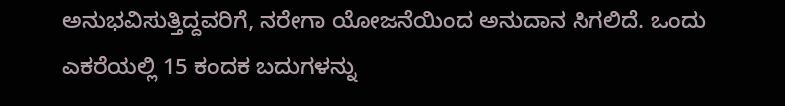ಅನುಭವಿಸುತ್ತಿದ್ದವರಿಗೆ, ನರೇಗಾ ಯೋಜನೆಯಿಂದ ಅನುದಾನ ಸಿಗಲಿದೆ. ಒಂದು ಎಕರೆಯಲ್ಲಿ 15 ಕಂದಕ ಬದುಗಳನ್ನು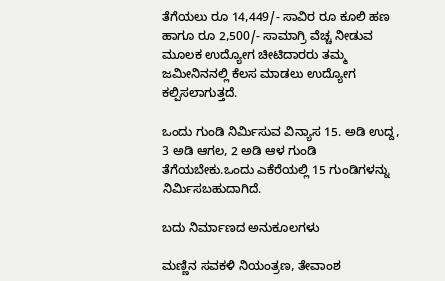ತೆಗೆಯಲು ರೂ 14,449/- ಸಾವಿರ ರೂ ಕೂಲಿ ಹಣ ಹಾಗೂ ರೂ 2,500/- ಸಾಮಾಗ್ರಿ ವೆಚ್ಚ ನೀಡುವ ಮೂಲಕ ಉದ್ಯೋಗ ಚೀಟಿದಾರರು ತಮ್ಮ ಜಮೀನಿನನಲ್ಲಿ ಕೆಲಸ ಮಾಡಲು ಉದ್ಯೋಗ ಕಲ್ಪಿಸಲಾಗುತ್ತದೆ.

ಒಂದು ಗುಂಡಿ ನಿರ್ಮಿಸುವ ವಿನ್ಯಾಸ 15. ಅಡಿ ಉದ್ದ, 3 ಅಡಿ ಆಗಲ, 2 ಅಡಿ ಆಳ ಗುಂಡಿ ತೆಗೆಯಬೇಕು.ಒಂದು ಎಕೆರೆಯಲ್ಲಿ 15 ಗುಂಡಿಗಳನ್ನು ನಿರ್ಮಿಸಬಹುದಾಗಿದೆ.

ಬದು ನಿರ್ಮಾಣದ ಅನುಕೂಲಗಳು

ಮಣ್ಣಿನ ಸವಕಳಿ ನಿಯಂತ್ರಣ, ತೇವಾಂಶ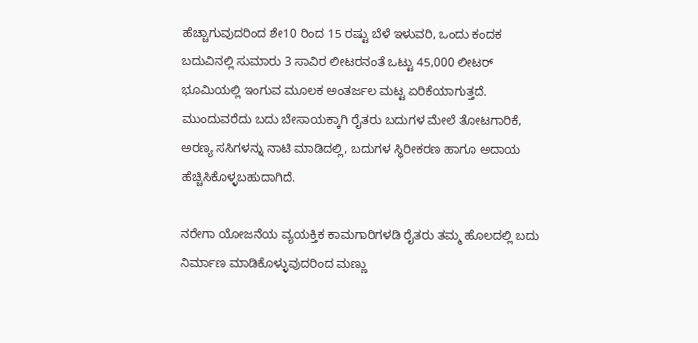ಹೆಚ್ಚಾಗುವುದರಿಂದ ಶೇ10 ರಿಂದ 15 ರಷ್ಟು ಬೆಳೆ ಇಳುವರಿ, ಒಂದು ಕಂದಕ ಬದುವಿನಲ್ಲಿ ಸುಮಾರು 3 ಸಾವಿರ ಲೀಟರನಂತೆ‌ ಒಟ್ಟು 45,000 ಲೀಟರ್ ಭೂಮಿಯಲ್ಲಿ ಇಂಗುವ ಮೂಲಕ ಅಂತರ್ಜಲ ‌ಮಟ್ಟ ಏರಿಕೆಯಾಗುತ್ತದೆ. ಮುಂದುವರೆದು ಬದು ಬೇಸಾಯಕ್ಕಾಗಿ ರೈತರು ಬದುಗಳ ಮೇಲೆ ತೋಟಗಾರಿಕೆ, ಅರಣ್ಯ ಸಸಿಗಳನ್ನು ನಾಟಿ ಮಾಡಿದಲ್ಲಿ, ಬದುಗಳ ಸ್ಥಿರೀಕರಣ ಹಾಗೂ ಅದಾಯ ಹೆಚ್ಚಿಸಿಕೊಳ್ಳಬಹುದಾಗಿದೆ.

ನರೇಗಾ ಯೋಜನೆಯ ವ್ಯಯಕ್ತಿಕ ಕಾಮಗಾರಿಗಳಡಿ ರೈತರು ತಮ್ಮ ಹೊಲದಲ್ಲಿ ಬದು ನಿರ್ಮಾಣ ಮಾಡಿಕೊಳ್ಳುವುದರಿಂದ ಮಣ್ಣು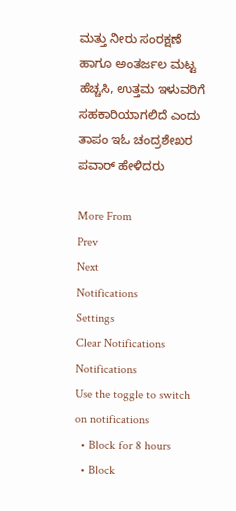ಮತ್ತು ನೀರು ಸಂರಕ್ಷಣೆ ಹಾಗೂ ಅಂತರ್ಜಲ ಮಟ್ಟ ಹೆಚ್ಚಸಿ, ಉತ್ತಮ ಇಳುವರಿಗೆ ಸಹಕಾರಿಯಾಗಲಿದೆ ಎಂದು ತಾಪಂ ಇಓ ಚಂದ್ರಶೇಖರ ಪವಾರ್ ಹೇಳಿದರು

More From
Prev
Next
Notifications
Settings
Clear Notifications
Notifications
Use the toggle to switch on notifications
  • Block for 8 hours
  • Block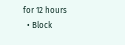for 12 hours
  • Block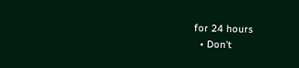for 24 hours
  • Don't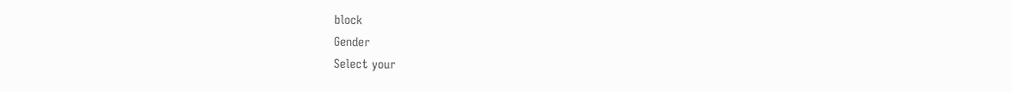block
Gender
Select your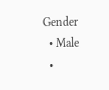Gender
  • Male
  •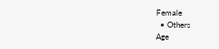Female
  • Others
Age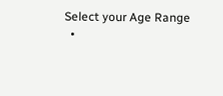Select your Age Range
  •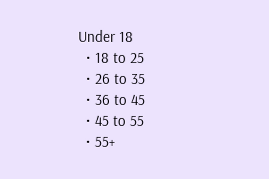Under 18
  • 18 to 25
  • 26 to 35
  • 36 to 45
  • 45 to 55
  • 55+